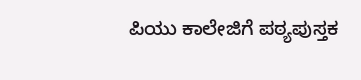ಪಿಯು ಕಾಲೇಜಿಗೆ ಪಠ್ಯಪುಸ್ತಕ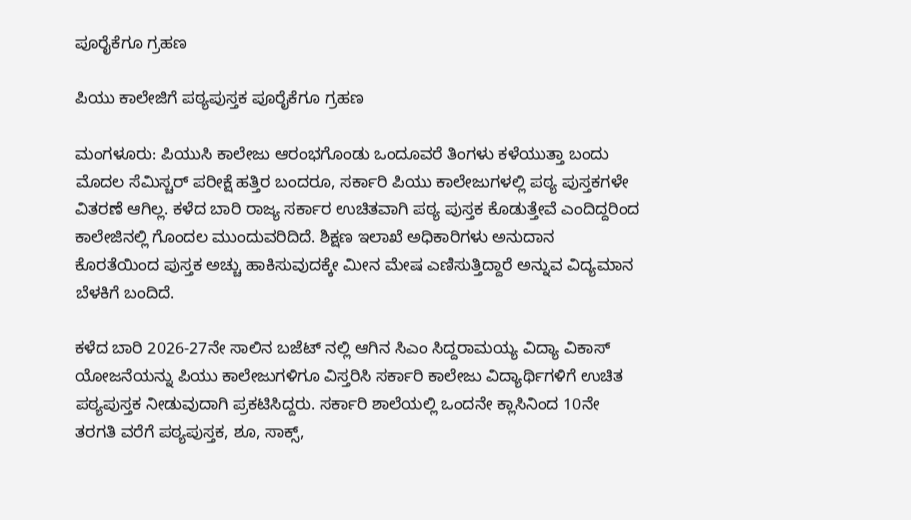ಪೂರೈಕೆಗೂ ಗ್ರಹಣ

ಪಿಯು ಕಾಲೇಜಿಗೆ ಪಠ್ಯಪುಸ್ತಕ ಪೂರೈಕೆಗೂ ಗ್ರಹಣ

ಮಂಗಳೂರು: ಪಿಯುಸಿ ಕಾಲೇಜು ಆರಂಭಗೊಂಡು ಒಂದೂವರೆ ತಿಂಗಳು ಕಳೆಯುತ್ತಾ ಬಂದು ಮೊದಲ ಸೆಮಿಸ್ಚರ್ ಪರೀಕ್ಷೆ ಹತ್ತಿರ ಬಂದರೂ, ಸರ್ಕಾರಿ ಪಿಯು ಕಾಲೇಜುಗಳಲ್ಲಿ ಪಠ್ಯ ಪುಸ್ತಕಗಳೇ ವಿತರಣೆ ಆಗಿಲ್ಲ. ಕಳೆದ ಬಾರಿ ರಾಜ್ಯ ಸರ್ಕಾರ ಉಚಿತವಾಗಿ ಪಠ್ಯ ಪುಸ್ತಕ ಕೊಡುತ್ತೇವೆ ಎಂದಿದ್ದರಿಂದ ಕಾಲೇಜಿನಲ್ಲಿ ಗೊಂದಲ ಮುಂದುವರಿದಿದೆ. ಶಿಕ್ಷಣ ಇಲಾಖೆ ಅಧಿಕಾರಿಗಳು ಅನುದಾನ ಕೊರತೆಯಿಂದ ಪುಸ್ತಕ ಅಚ್ಚು ಹಾಕಿಸುವುದಕ್ಕೇ ಮೀನ ಮೇಷ ಎಣಿಸುತ್ತಿದ್ದಾರೆ ಅನ್ನುವ ವಿದ್ಯಮಾನ ಬೆಳಕಿಗೆ ಬಂದಿದೆ.

ಕಳೆದ ಬಾರಿ 2026-27ನೇ ಸಾಲಿನ ಬಜೆಟ್ ನಲ್ಲಿ ಆಗಿನ ಸಿಎಂ ಸಿದ್ದರಾಮಯ್ಯ ವಿದ್ಯಾ ವಿಕಾಸ್ ಯೋಜನೆಯನ್ನು ಪಿಯು ಕಾಲೇಜುಗಳಿಗೂ ವಿಸ್ತರಿಸಿ ಸರ್ಕಾರಿ ಕಾಲೇಜು ವಿದ್ಯಾರ್ಥಿಗಳಿಗೆ ಉಚಿತ ಪಠ್ಯಪುಸ್ತಕ ನೀಡುವುದಾಗಿ ಪ್ರಕಟಿಸಿದ್ದರು. ಸರ್ಕಾರಿ ಶಾಲೆಯಲ್ಲಿ ಒಂದನೇ ಕ್ಲಾಸಿನಿಂದ 10ನೇ ತರಗತಿ ವರೆಗೆ ಪಠ್ಯಪುಸ್ತಕ, ಶೂ, ಸಾಕ್ಸ್,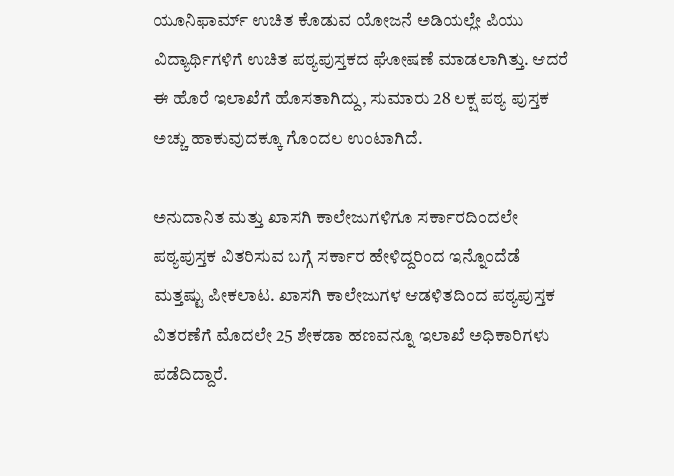ಯೂನಿಫಾರ್ಮ್ ಉಚಿತ ಕೊಡುವ ಯೋಜನೆ ಅಡಿಯಲ್ಲೇ ಪಿಯು ವಿದ್ಯಾರ್ಥಿಗಳಿಗೆ ಉಚಿತ ಪಠ್ಯಪುಸ್ತಕದ ಘೋಷಣೆ ಮಾಡಲಾಗಿತ್ತು. ಆದರೆ ಈ ಹೊರೆ ಇಲಾಖೆಗೆ ಹೊಸತಾಗಿದ್ದು, ಸುಮಾರು 28 ಲಕ್ಷ ಪಠ್ಯ ಪುಸ್ತಕ ಅಚ್ಚು ಹಾಕುವುದಕ್ಕೂ ಗೊಂದಲ ಉಂಟಾಗಿದೆ.

ಅನುದಾನಿತ ಮತ್ತು ಖಾಸಗಿ ಕಾಲೇಜುಗಳಿಗೂ ಸರ್ಕಾರದಿಂದಲೇ ಪಠ್ಯಪುಸ್ತಕ ವಿತರಿಸುವ ಬಗ್ಗೆ ಸರ್ಕಾರ ಹೇಳಿದ್ದರಿಂದ ಇನ್ನೊಂದೆಡೆ ಮತ್ತಷ್ಟು ಪೀಕಲಾಟ. ಖಾಸಗಿ ಕಾಲೇಜುಗಳ ಆಡಳಿತದಿಂದ ಪಠ್ಯಪುಸ್ತಕ ವಿತರಣೆಗೆ ಮೊದಲೇ 25 ಶೇಕಡಾ ಹಣವನ್ನೂ ಇಲಾಖೆ ಅಧಿಕಾರಿಗಳು ಪಡೆದಿದ್ದಾರೆ.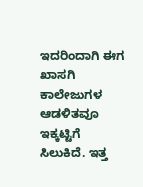ಇದರಿಂದಾಗಿ ಈಗ ಖಾಸಗಿ ಕಾಲೇಜುಗಳ ಆಡಳಿತವೂ ಇಕ್ಕಟ್ಟಿಗೆ ಸಿಲುಕಿದೆ. ಇತ್ತ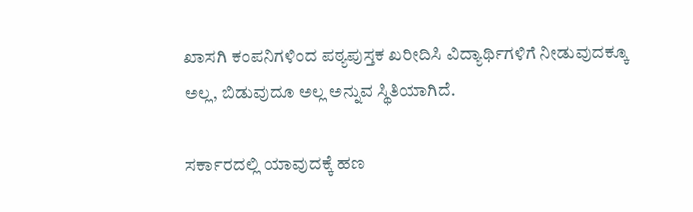ಖಾಸಗಿ ಕಂಪನಿಗಳಿಂದ ಪಠ್ಯಪುಸ್ತಕ ಖರೀದಿಸಿ ವಿದ್ಯಾರ್ಥಿಗಳಿಗೆ ನೀಡುವುದಕ್ಕೂ ಅಲ್ಲ, ಬಿಡುವುದೂ ಅಲ್ಲ ಅನ್ನುವ ಸ್ಥಿತಿಯಾಗಿದೆ.

ಸರ್ಕಾರದಲ್ಲಿ ಯಾವುದಕ್ಕೆ ಹಣ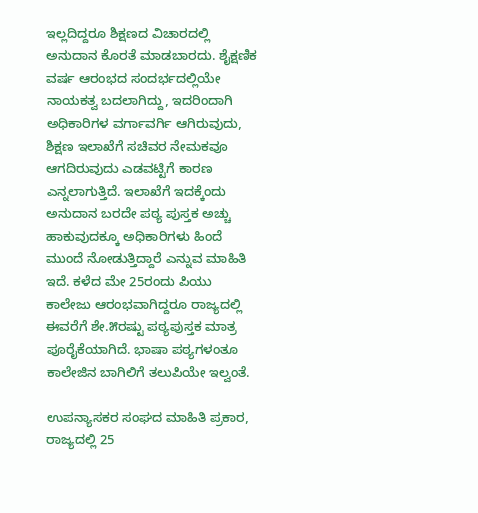ಇಲ್ಲದಿದ್ದರೂ ಶಿಕ್ಷಣದ ವಿಚಾರದಲ್ಲಿ ಅನುದಾನ ಕೊರತೆ ಮಾಡಬಾರದು. ಶೈಕ್ಷಣಿಕ ವರ್ಷ ಆರಂಭದ ಸಂದರ್ಭದಲ್ಲಿಯೇ ನಾಯಕತ್ವ ಬದಲಾಗಿದ್ದು, ಇದರಿಂದಾಗಿ ಅಧಿಕಾರಿಗಳ ವರ್ಗಾವರ್ಗಿ ಆಗಿರುವುದು, ಶಿಕ್ಷಣ ಇಲಾಖೆಗೆ ಸಚಿವರ ನೇಮಕವೂ ಆಗದಿರುವುದು ಎಡವಟ್ಟಿಗೆ ಕಾರಣ ಎನ್ನಲಾಗುತ್ತಿದೆ. ಇಲಾಖೆಗೆ ಇದಕ್ಕೆಂದು ಅನುದಾನ ಬರದೇ ಪಠ್ಯ ಪುಸ್ತಕ ಅಚ್ಚು ಹಾಕುವುದಕ್ಕೂ ಅಧಿಕಾರಿಗಳು ಹಿಂದೆ ಮುಂದೆ ನೋಡುತ್ತಿದ್ದಾರೆ ಎನ್ನುವ ಮಾಹಿತಿ ಇದೆ. ಕಳೆದ ಮೇ 25ರಂದು ಪಿಯು ಕಾಲೇಜು ಆರಂಭವಾಗಿದ್ದರೂ ರಾಜ್ಯದಲ್ಲಿ ಈವರೆಗೆ ಶೇ.೫ರಷ್ಟು ಪಠ್ಯಪುಸ್ತಕ ಮಾತ್ರ ಪೂರೈಕೆಯಾಗಿದೆ. ಭಾಷಾ ಪಠ್ಯಗಳಂತೂ ಕಾಲೇಜಿನ ಬಾಗಿಲಿಗೆ ತಲುಪಿಯೇ ಇಲ್ವಂತೆ.

ಉಪನ್ಯಾಸಕರ ಸಂಘದ ಮಾಹಿತಿ ಪ್ರಕಾರ, ರಾಜ್ಯದಲ್ಲಿ 25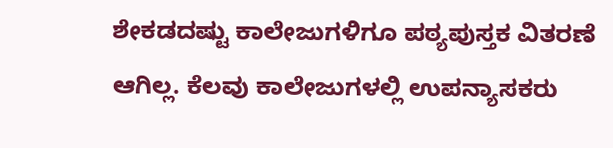ಶೇಕಡದಷ್ಟು ಕಾಲೇಜುಗಳಿಗೂ ಪಠ್ಯಪುಸ್ತಕ ವಿತರಣೆ ಆಗಿಲ್ಲ. ಕೆಲವು ಕಾಲೇಜುಗಳಲ್ಲಿ ಉಪನ್ಯಾಸಕರು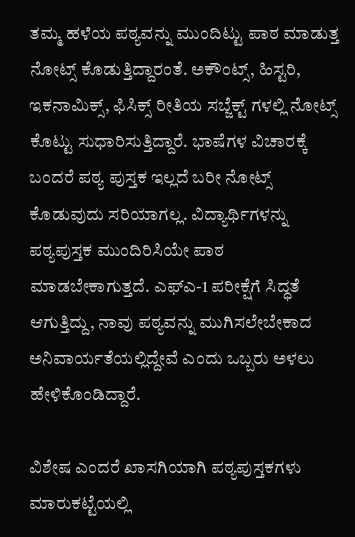ತಮ್ಮ ಹಳೆಯ ಪಠ್ಯವನ್ನು ಮುಂದಿಟ್ಟು ಪಾಠ ಮಾಡುತ್ತ ನೋಟ್ಸ್ ಕೊಡುತ್ತಿದ್ದಾರಂತೆ. ಅಕೌಂಟ್ಸ್, ಹಿಸ್ಟರಿ, ಇಕನಾಮಿಕ್ಸ್, ಫಿಸಿಕ್ಸ್ ರೀತಿಯ ಸಬ್ಜೆಕ್ಟ್ ಗಳಲ್ಲಿ ನೋಟ್ಸ್ ಕೊಟ್ಟು ಸುಧಾರಿಸುತ್ತಿದ್ದಾರೆ. ಭಾಷೆಗಳ ವಿಚಾರಕ್ಕೆ ಬಂದರೆ ಪಠ್ಯ ಪುಸ್ತಕ ಇಲ್ಲದೆ ಬರೀ ನೋಟ್ಸ್ ಕೊಡುವುದು ಸರಿಯಾಗಲ್ಲ. ವಿದ್ಯಾರ್ಥಿಗಳನ್ನು ಪಠ್ಯಪುಸ್ತಕ ಮುಂದಿರಿಸಿಯೇ ಪಾಠ ಮಾಡಬೇಕಾಗುತ್ತದೆ. ಎಫ್‌ಎ-1 ಪರೀಕ್ಷೆಗೆ ಸಿದ್ಧತೆ ಆಗುತ್ತಿದ್ದು, ನಾವು ಪಠ್ಯವನ್ನು ಮುಗಿಸಲೇಬೇಕಾದ ಅನಿವಾರ್ಯತೆಯಲ್ಲಿದ್ದೇವೆ ಎಂದು ಒಬ್ಬರು ಅಳಲು ಹೇಳಿಕೊಂಡಿದ್ದಾರೆ.

ವಿಶೇಷ ಎಂದರೆ ಖಾಸಗಿಯಾಗಿ ಪಠ್ಯಪುಸ್ತಕಗಳು ಮಾರುಕಟ್ಟೆಯಲ್ಲಿ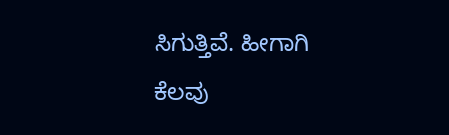ಸಿಗುತ್ತಿವೆ. ಹೀಗಾಗಿ ಕೆಲವು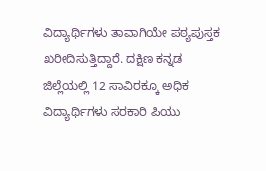ವಿದ್ಯಾರ್ಥಿಗಳು ತಾವಾಗಿಯೇ ಪಠ್ಯಪುಸ್ತಕ ಖರೀದಿಸುತ್ತಿದ್ದಾರೆ. ದಕ್ಷಿಣ ಕನ್ನಡ ಜಿಲ್ಲೆಯಲ್ಲಿ 12 ಸಾವಿರಕ್ಕೂ ಅಧಿಕ ವಿದ್ಯಾರ್ಥಿಗಳು ಸರಕಾರಿ ಪಿಯು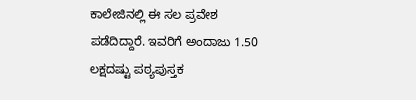ಕಾಲೇಜಿನಲ್ಲಿ ಈ ಸಲ ಪ್ರವೇಶ ಪಡೆದಿದ್ದಾರೆ. ಇವರಿಗೆ ಅಂದಾಜು 1.50 ಲಕ್ಷದಷ್ಟು ಪಠ್ಯಪುಸ್ತಕ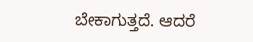ಬೇಕಾಗುತ್ತದೆ. ಆದರೆ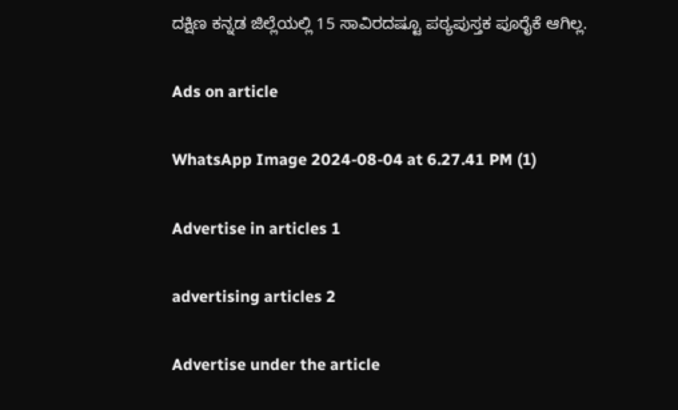ದಕ್ಷಿಣ ಕನ್ನಡ ಜಿಲ್ಲೆಯಲ್ಲಿ 15 ಸಾವಿರದಷ್ಟೂ ಪಠ್ಯಪುಸ್ತಕ ಪೂರೈಕೆ ಆಗಿಲ್ಲ.

Ads on article

WhatsApp Image 2024-08-04 at 6.27.41 PM (1)

Advertise in articles 1

advertising articles 2

Advertise under the article